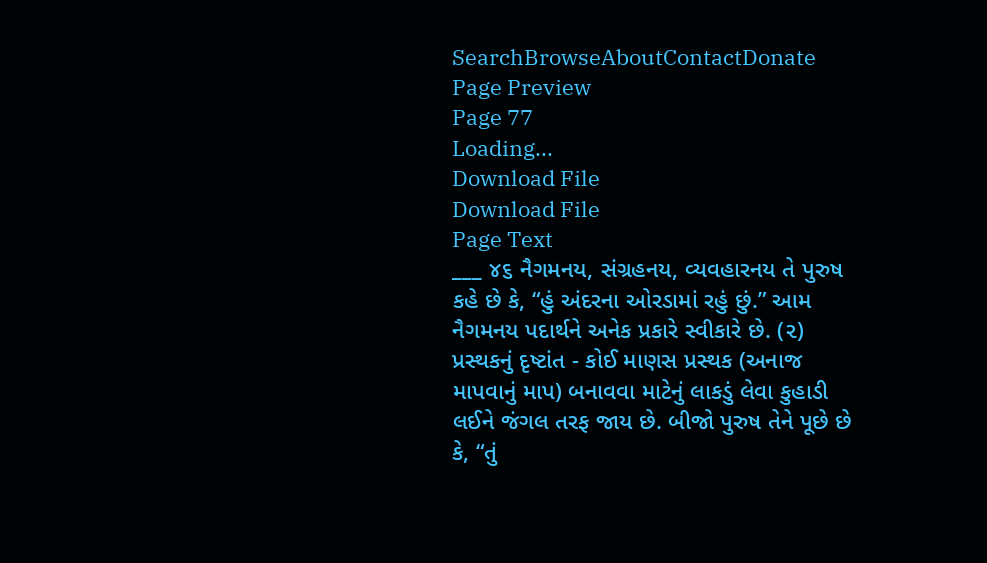SearchBrowseAboutContactDonate
Page Preview
Page 77
Loading...
Download File
Download File
Page Text
___ ૪૬ નૈગમનય, સંગ્રહનય, વ્યવહારનય તે પુરુષ કહે છે કે, “હું અંદરના ઓરડામાં રહું છું.” આમ નૈગમનય પદાર્થને અનેક પ્રકારે સ્વીકારે છે. (૨) પ્રસ્થકનું દૃષ્ટાંત - કોઈ માણસ પ્રસ્થક (અનાજ માપવાનું માપ) બનાવવા માટેનું લાકડું લેવા કુહાડી લઈને જંગલ તરફ જાય છે. બીજો પુરુષ તેને પૂછે છે કે, “તું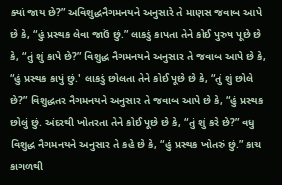ક્યાં જાય છે?” અવિશુદ્ધનૈગમનયને અનુસારે તે માણસ જવાબ આપે છે કે, “હું પ્રસ્થક લેવા જાઉં છું.” લાકડું કાપતા તેને કોઈ પુરુષ પૂછે છે કે, “તું શું કાપે છે?” વિશુદ્ધ નૈગમનયને અનુસાર તે જવાબ આપે છે કે, “હું પ્રસ્થક કાપું છું.' લાકડું છોલતા તેને કોઈ પૂછે છે કે, “તું શું છોલે છે?” વિશુદ્ધતર નૈગમનયને અનુસાર તે જવાબ આપે છે કે, “હું પ્રસ્થક છોલું છું. અંદરથી ખોતરતા તેને કોઈ પૂછે છે કે, “તું શું કરે છે?” વધુ વિશુદ્ધ નૈગમનયને અનુસાર તે કહે છે કે, “હું પ્રસ્થક ખોતરું છું.” કાચ કાગળથી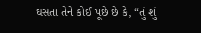ઘસતા તેને કોઈ પૂછે છે કે, “તું શું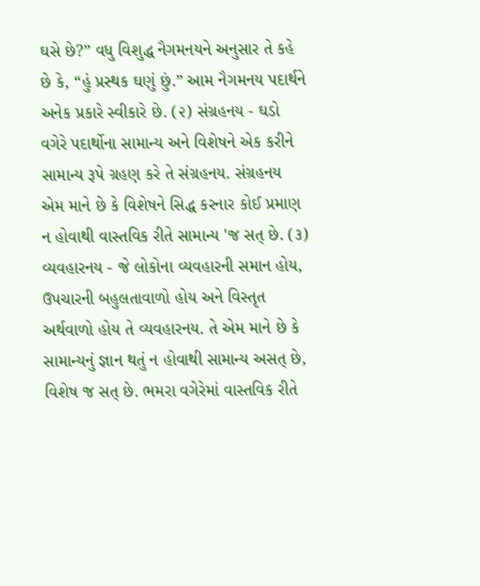ઘસે છે?” વધુ વિશુદ્ધ નૈગમનયને અનુસાર તે કહે છે કે, “હું પ્રસ્થક ઘણું છું.” આમ નૈગમનય પદાર્થને અનેક પ્રકારે સ્વીકારે છે. (૨) સંગ્રહનય - ઘડો વગેરે પદાર્થોના સામાન્ય અને વિશેષને એક કરીને સામાન્ય રૂપે ગ્રહણ કરે તે સંગ્રહનય. સંગ્રહનય એમ માને છે કે વિશેષને સિદ્ધ કરનાર કોઈ પ્રમાણ ન હોવાથી વાસ્તવિક રીતે સામાન્ય 'જ સત્ છે. (૩) વ્યવહારનય - જે લોકોના વ્યવહારની સમાન હોય, ઉપચારની બહુલતાવાળો હોય અને વિસ્તૃત અર્થવાળો હોય તે વ્યવહારનય. તે એમ માને છે કે સામાન્યનું જ્ઞાન થતું ન હોવાથી સામાન્ય અસત્ છે, વિશેષ જ સત્ છે. ભમરા વગેરેમાં વાસ્તવિક રીતે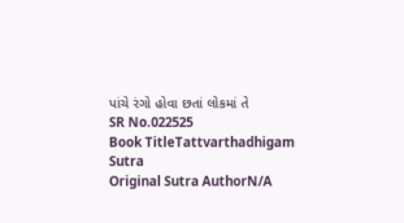પાંચે રંગો હોવા છતાં લોકમાં તે
SR No.022525
Book TitleTattvarthadhigam Sutra
Original Sutra AuthorN/A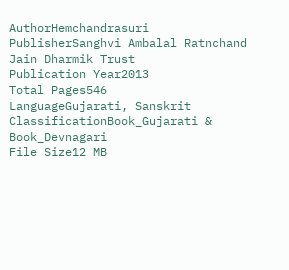AuthorHemchandrasuri
PublisherSanghvi Ambalal Ratnchand Jain Dharmik Trust
Publication Year2013
Total Pages546
LanguageGujarati, Sanskrit
ClassificationBook_Gujarati & Book_Devnagari
File Size12 MB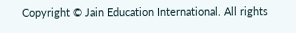Copyright © Jain Education International. All rights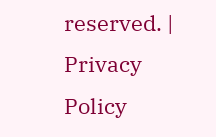reserved. | Privacy Policy